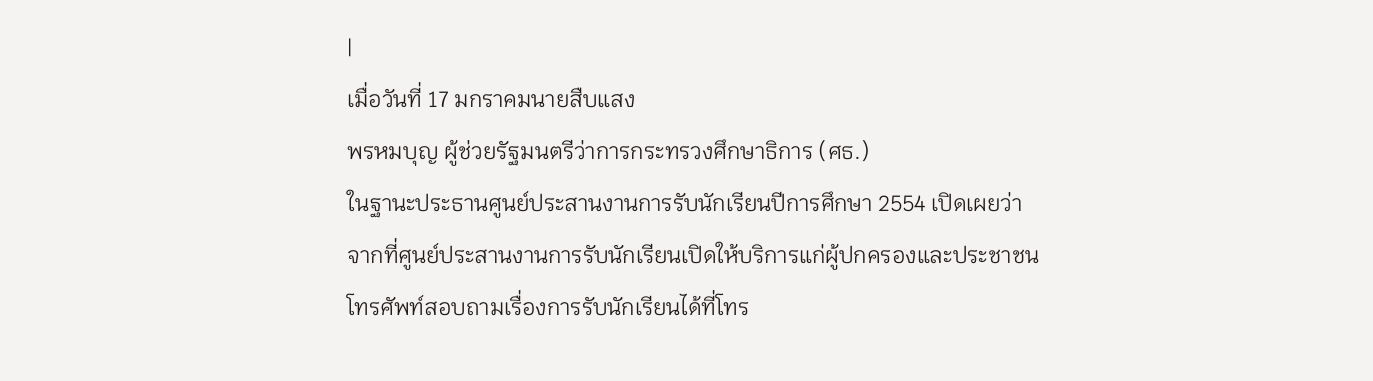|
เมื่อวันที่ 17 มกราคมนายสืบแสง
พรหมบุญ ผู้ช่วยรัฐมนตรีว่าการกระทรวงศึกษาธิการ (ศธ.)
ในฐานะประธานศูนย์ประสานงานการรับนักเรียนปีการศึกษา 2554 เปิดเผยว่า
จากที่ศูนย์ประสานงานการรับนักเรียนเปิดให้บริการแก่ผู้ปกครองและประชาชน
โทรศัพท์สอบถามเรื่องการรับนักเรียนได้ที่โทร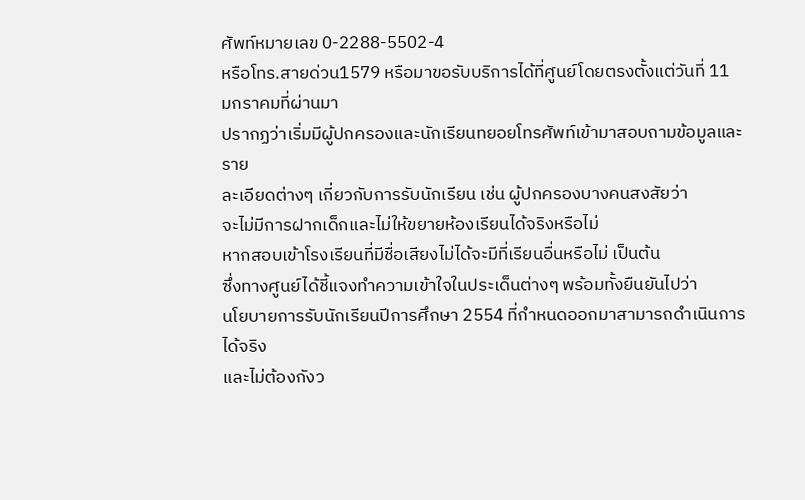ศัพท์หมายเลข 0-2288-5502-4
หรือโทร.สายด่วน1579 หรือมาขอรับบริการได้ที่ศูนย์โดยตรงตั้งแต่วันที่ 11
มกราคมที่ผ่านมา
ปรากฏว่าเริ่มมีผู้ปกครองและนักเรียนทยอยโทรศัพท์เข้ามาสอบถามข้อมูลและราย
ละเอียดต่างๆ เกี่ยวกับการรับนักเรียน เช่น ผู้ปกครองบางคนสงสัยว่า
จะไม่มีการฝากเด็กและไม่ให้ขยายห้องเรียนได้จริงหรือไม่
หากสอบเข้าโรงเรียนที่มีชื่อเสียงไม่ได้จะมีที่เรียนอื่นหรือไม่ เป็นต้น
ซึ่งทางศูนย์ได้ชี้แจงทำความเข้าใจในประเด็นต่างๆ พร้อมทั้งยืนยันไปว่า
นโยบายการรับนักเรียนปีการศึกษา 2554 ที่กำหนดออกมาสามารถดำเนินการ ได้จริง
และไม่ต้องกังว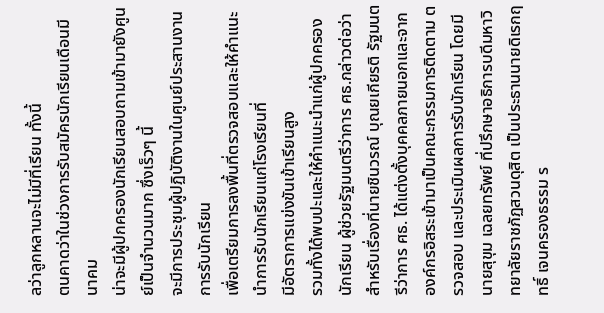ลว่าลูกหลานจะไม่มีที่เรียน ทั้งนี้
ตนคาดว่าในช่วงการรับสมัครนักเรียนเดือนมีนาคม
น่าจะมีผู้ปกครองนักเรียนสอบถามเข้ามายังศูนย์เป็นจำนวนมาก ซึ่งเร็วๆ นี้
จะมีการประชุมผู้ปฏิบัติงานในศูนย์ประสานงานการรับนักเรียน
เพื่อเตรียมการลงพื้นที่ตรวจสอบและให้คำแนะนำการรับนักเรียนแก่โรงเรียนที่
มีอัตราการแข่งขันเข้าเรียนสูง
รวมทั้งได้พบปะและให้คำแนะนำแก่ผู้ปกครองนักเรียน ผู้ช่วยรัฐมนตรีว่าการ ศธ.กล่าวต่อว่า สำหรับเรื่องที่นายชินวรณ์ บุณยเกียรติ รัฐมนตรีว่าการ ศธ. ได้แต่งตั้งบุคคลภายนอกและจากองค์กรอิสระเข้ามาเป็นคณะกรรมการติดตาม ตรวจสอบ และประเมินผลการรับนักเรียน โดยมี นายสุขุม เฉลยทรัพย์ ที่ปรึกษาอธิการบดีมหาวิทยาลัยราชภัฏสวนดุสิต เป็นประธานนายดิเรกฤทธิ์ เจนครองธรรม ร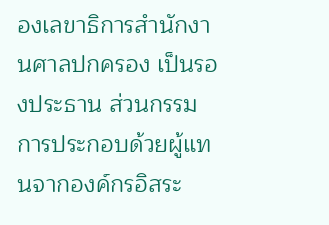องเลขาธิการสำนักงานศาลปกครอง เป็นรองประธาน ส่วนกรรมการประกอบด้วยผู้แทนจากองค์กรอิสระ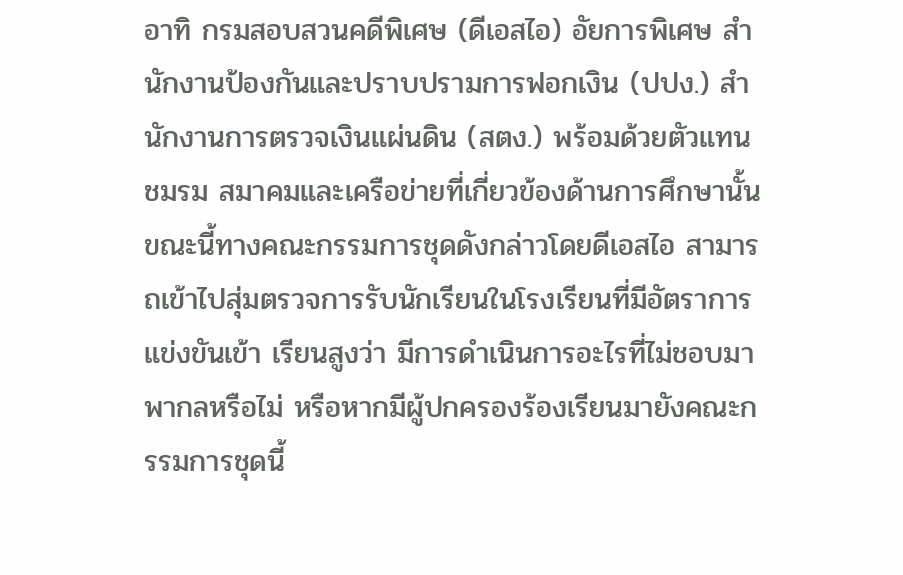อาทิ กรมสอบสวนคดีพิเศษ (ดีเอสไอ) อัยการพิเศษ สำนักงานป้องกันและปราบปรามการฟอกเงิน (ปปง.) สำนักงานการตรวจเงินแผ่นดิน (สตง.) พร้อมด้วยตัวแทนชมรม สมาคมและเครือข่ายที่เกี่ยวข้องด้านการศึกษานั้น ขณะนี้ทางคณะกรรมการชุดดังกล่าวโดยดีเอสไอ สามารถเข้าไปสุ่มตรวจการรับนักเรียนในโรงเรียนที่มีอัตราการแข่งขันเข้า เรียนสูงว่า มีการดำเนินการอะไรที่ไม่ชอบมาพากลหรือไม่ หรือหากมีผู้ปกครองร้องเรียนมายังคณะกรรมการชุดนี้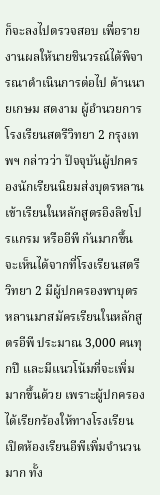ก็จะลงไปตรวจสอบ เพื่อรายงานผลให้นายชินวรณ์ได้พิจารณาดำเนินการต่อไป ด้านนายเกษม สดงาม ผู้อำนวยการโรงเรียนสตรีวิทยา 2 กรุงเทพฯ กล่าวว่า ปัจจุบันผู้ปกครองนักเรียนนิยมส่งบุตรหลานเข้าเรียนในหลักสูตรอิงลิชโปรแกรม หรืออีพี กันมากขึ้น จะเห็นได้จากที่โรงเรียนสตรีวิทยา 2 มีผู้ปกครองพาบุตรหลานมาสมัครเรียนในหลักสูตรอีพี ประมาณ 3,000 คนทุกปี และมีแนวโน้มที่จะเพิ่มมากขึ้นด้วย เพราะผู้ปกครองได้เรียกร้องให้ทางโรงเรียนเปิดห้องเรียนอีพีเพิ่มจำนวนมาก ทั้ง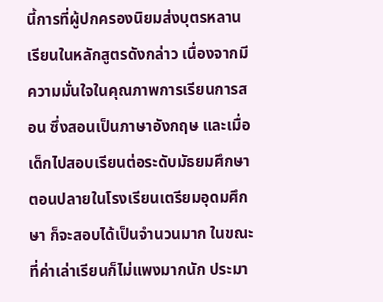นี้การที่ผู้ปกครองนิยมส่งบุตรหลานเรียนในหลักสูตรดังกล่าว เนื่องจากมีความมั่นใจในคุณภาพการเรียนการสอน ซึ่งสอนเป็นภาษาอังกฤษ และเมื่อเด็กไปสอบเรียนต่อระดับมัธยมศึกษาตอนปลายในโรงเรียนเตรียมอุดมศึกษา ก็จะสอบได้เป็นจำนวนมาก ในขณะที่ค่าเล่าเรียนก็ไม่แพงมากนัก ประมา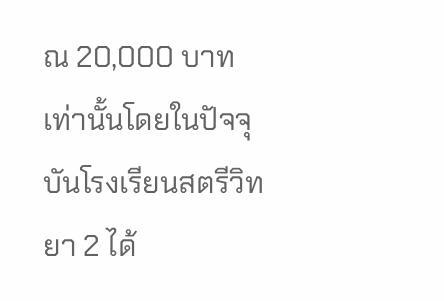ณ 20,000 บาทเท่านั้นโดยในปัจจุบันโรงเรียนสตรีวิทยา 2 ได้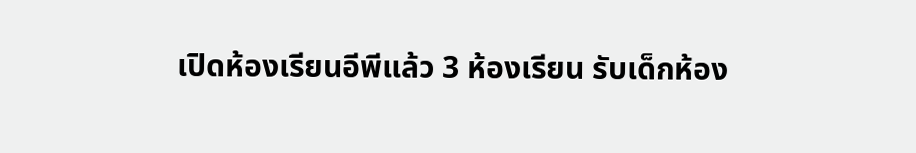เปิดห้องเรียนอีพีแล้ว 3 ห้องเรียน รับเด็กห้อง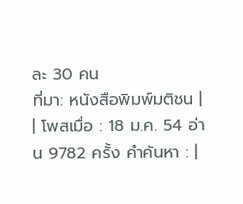ละ 30 คน
ที่มา: หนังสือพิมพ์มติชน |
| โพสเมื่อ : 18 ม.ค. 54 อ่าน 9782 ครั้ง คำค้นหา : |